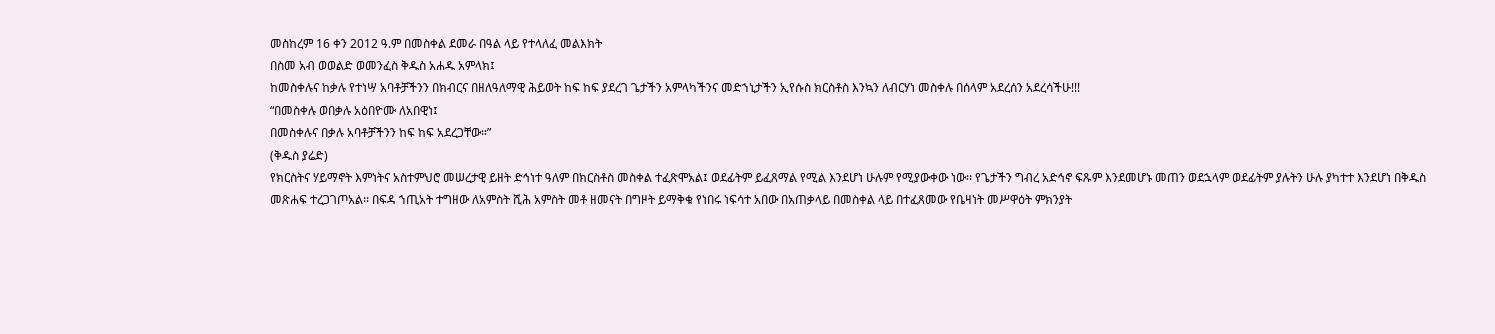መስከረም 16 ቀን 2012 ዓ.ም በመስቀል ደመራ በዓል ላይ የተላለፈ መልእክት
በስመ አብ ወወልድ ወመንፈስ ቅዱስ አሐዱ አምላክ፤
ከመስቀሉና ከቃሉ የተነሣ አባቶቻችንን በክብርና በዘለዓለማዊ ሕይወት ከፍ ከፍ ያደረገ ጌታችን አምላካችንና መድኀኒታችን ኢየሱስ ክርስቶስ እንኳን ለብርሃነ መስቀሉ በሰላም አደረሰን አደረሳችሁ!!!
“በመስቀሉ ወበቃሉ አዕበዮሙ ለአበዊነ፤
በመስቀሉና በቃሉ አባቶቻችንን ከፍ ከፍ አደረጋቸው።”
(ቅዱስ ያሬድ)
የክርስትና ሃይማኖት እምነትና አስተምህሮ መሠረታዊ ይዘት ድኅነተ ዓለም በክርስቶስ መስቀል ተፈጽሞአል፤ ወደፊትም ይፈጸማል የሚል እንደሆነ ሁሉም የሚያውቀው ነው፡፡ የጌታችን ግብረ አድኅኖ ፍጹም እንደመሆኑ መጠን ወደኋላም ወደፊትም ያሉትን ሁሉ ያካተተ እንደሆነ በቅዱስ መጽሐፍ ተረጋገጦአል፡፡ በፍዳ ኀጢአት ተግዘው ለአምስት ሺሕ አምስት መቶ ዘመናት በግዞት ይማቅቁ የነበሩ ነፍሳተ አበው በአጠቃላይ በመስቀል ላይ በተፈጸመው የቤዛነት መሥዋዕት ምክንያት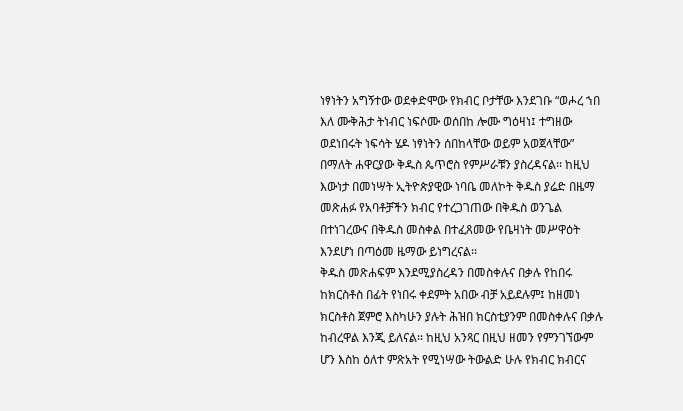ነፃነትን አግኝተው ወደቀድሞው የክብር ቦታቸው እንደገቡ “ወሖረ ኀበ እለ ሙቅሕታ ትነብር ነፍሶሙ ወሰበከ ሎሙ ግዕዛነ፤ ተግዘው ወደነበሩት ነፍሳት ሄዶ ነፃነትን ሰበከላቸው ወይም አወጀላቸው” በማለት ሐዋርያው ቅዱስ ጴጥሮስ የምሥራቹን ያስረዳናል፡፡ ከዚህ እውነታ በመነሣት ኢትዮጵያዊው ነባቤ መለኮት ቅዱስ ያሬድ በዜማ መጽሐፉ የአባቶቻችን ክብር የተረጋገጠው በቅዱስ ወንጌል በተነገረውና በቅዱስ መስቀል በተፈጸመው የቤዛነት መሥዋዕት እንደሆነ በጣዕመ ዜማው ይነግረናል፡፡
ቅዱስ መጽሐፍም እንደሚያስረዳን በመስቀሉና በቃሉ የከበሩ ከክርስቶስ በፊት የነበሩ ቀደምት አበው ብቻ አይደሉም፤ ከዘመነ ክርስቶስ ጀምሮ እስካሁን ያሉት ሕዝበ ክርስቲያንም በመስቀሉና በቃሉ ከብረዋል እንጂ ይለናል፡፡ ከዚህ አንጻር በዚህ ዘመን የምንገኘውም ሆን እስከ ዕለተ ምጽአት የሚነሣው ትውልድ ሁሉ የክብር ክብርና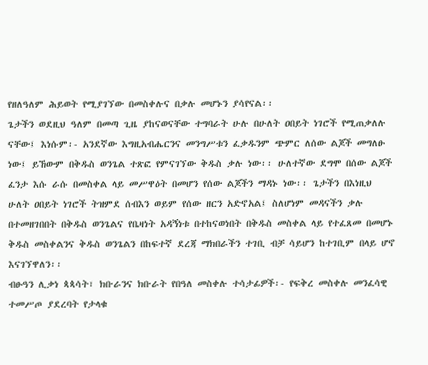የዘለዓለም ሕይወት የሚያገኘው በመስቀሉና በቃሉ መሆኑን ያሳየናል፡፡
ጌታችን ወደዚህ ዓለም በመጣ ጊዜ ያከናወናቸው ተግባራት ሁሉ በሁለት ዐበይት ነገሮች የሚጠቃለሉ ናቸው፤ እነሱም፡- አንደኛው እግዚአብሔርንና መንግሥቱን ፈቃዱንም ጭምር ለሰው ልጆች መግለፁ ነው፤ ይኸውም በቅዱስ ወንጌል ተጽፎ የምናገኘው ቅዱስ ቃሉ ነው፡፡ ሁለተኛው ደግሞ በሰው ልጆች ፈንታ እሱ ራሱ በመስቀል ላይ መሥዋዕት በመሆን የሰው ልጆችን ማዳኑ ነው፡፡ ጌታችን በእነዚህ ሁለት ዐበይት ነገሮች ትዝምደ ሰብእን ወይም የሰው ዘርን አድኖአል፤ ስለሆነም መዳናችን ቃሉ በተመዘገበበት በቅዱስ ወንጌልና የቤዛነት አዳኝነቱ በተከናወነበት በቅዱስ መስቀል ላይ የተፈጸመ በመሆኑ ቅዱስ መስቀልንና ቅዱስ ወንጌልን በከፍተኛ ደረጃ ማክበራችን ተገቢ ብቻ ሳይሆን ከተገቢም በላይ ሆኖ እናገኘዋለን፡፡
ብፁዓን ሊቃነ ጳጳሳት፣ ክቡራንና ክቡራት የበዓለ መስቀሉ ተሳታፊዎች፡- የፍቅረ መስቀሉ መንፈሳዊ ተመሥጦ ያደረባት የታላቁ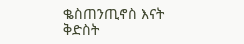ቈስጠንጢኖስ እናት ቅድስት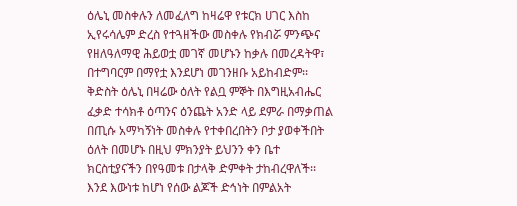ዕሌኒ መስቀሉን ለመፈለግ ከዛሬዋ የቱርክ ሀገር እስከ ኢየሩሳሌም ድረስ የተጓዘችው መስቀሉ የክብሯ ምንጭና የዘለዓለማዊ ሕይወቷ መገኛ መሆኑን ከቃሉ በመረዳትዋ፣ በተግባርም በማየቷ እንደሆነ መገንዘቡ አይከብድም፡፡ ቅድስት ዕሌኒ በዛሬው ዕለት የልቧ ምኞት በእግዚአብሔር ፈቃድ ተሳክቶ ዕጣንና ዕንጨት አንድ ላይ ደምራ በማቃጠል በጢሱ አማካኝነት መስቀሉ የተቀበረበትን ቦታ ያወቀችበት ዕለት በመሆኑ በዚህ ምክንያት ይህንን ቀን ቤተ ክርስቲያናችን በየዓመቱ በታላቅ ድምቀት ታከብረዋለች፡፡ እንደ እውነቱ ከሆነ የሰው ልጆች ድኅነት በምልአት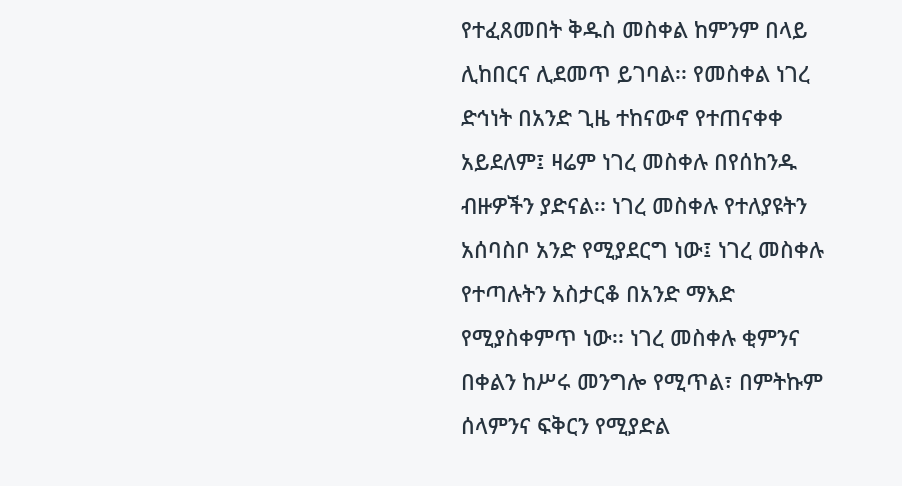የተፈጸመበት ቅዱስ መስቀል ከምንም በላይ ሊከበርና ሊደመጥ ይገባል፡፡ የመስቀል ነገረ ድኅነት በአንድ ጊዜ ተከናውኖ የተጠናቀቀ አይደለም፤ ዛሬም ነገረ መስቀሉ በየሰከንዱ ብዙዎችን ያድናል፡፡ ነገረ መስቀሉ የተለያዩትን አሰባስቦ አንድ የሚያደርግ ነው፤ ነገረ መስቀሉ የተጣሉትን አስታርቆ በአንድ ማእድ የሚያስቀምጥ ነው፡፡ ነገረ መስቀሉ ቂምንና በቀልን ከሥሩ መንግሎ የሚጥል፣ በምትኩም ሰላምንና ፍቅርን የሚያድል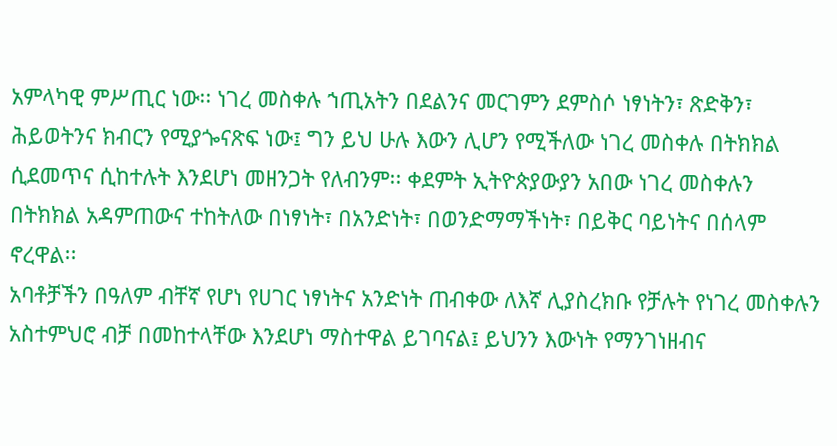አምላካዊ ምሥጢር ነው፡፡ ነገረ መስቀሉ ኀጢአትን በደልንና መርገምን ደምስሶ ነፃነትን፣ ጽድቅን፣ ሕይወትንና ክብርን የሚያጐናጽፍ ነው፤ ግን ይህ ሁሉ እውን ሊሆን የሚችለው ነገረ መስቀሉ በትክክል ሲደመጥና ሲከተሉት እንደሆነ መዘንጋት የለብንም፡፡ ቀደምት ኢትዮጵያውያን አበው ነገረ መስቀሉን በትክክል አዳምጠውና ተከትለው በነፃነት፣ በአንድነት፣ በወንድማማችነት፣ በይቅር ባይነትና በሰላም ኖረዋል፡፡
አባቶቻችን በዓለም ብቸኛ የሆነ የሀገር ነፃነትና አንድነት ጠብቀው ለእኛ ሊያስረክቡ የቻሉት የነገረ መስቀሉን አስተምህሮ ብቻ በመከተላቸው እንደሆነ ማስተዋል ይገባናል፤ ይህንን እውነት የማንገነዘብና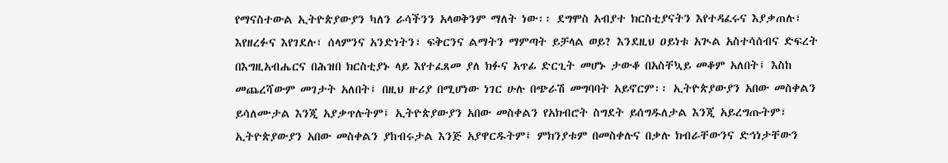የማናስተውል ኢትዮጵያውያን ካለን ራሳችንን አላወቅንም ማለት ነው፡፡ ደግሞስ አብያተ ክርስቲያናትን እየተዳፈሩና እያቃጠሉ፣ እየዘረፉና እየገደሉ፣ ሰላምንና አንድነትን፣ ፍቅርንና ልማትን ማምጣት ይቻላል ወይ? እንደዚህ ዐይነቱ አጒል አስተሳሰብና ድፍረት በእግዚአብሔርና በሕዝበ ክርስቲያኑ ላይ እየተፈጸመ ያለ ክፉና አጥፊ ድርጊት መሆኑ ታውቆ በአስቸኳይ መቆም አለበት፤ እስከ መጨረሻውም መገታት አለበት፤ በዚህ ዙሪያ በሚሆነው ነገር ሁሉ በጭራሽ መግባባት አይኖርም፡፡ ኢትዮጵያውያን አበው መስቀልን ይሳለሙታል እንጂ አያቃጥሉትም፤ ኢትዮጵያውያን አበው መስቀልን የአክብሮት ስግደት ይሰግዱለታል እንጂ አይረግጡትም፣ ኢትዮጵያውያን አበው መስቀልን ያከብሩታል እንጅ አያዋርዱትም፤ ምክንያቱም በመስቀሉና በቃሉ ክብራቸውንና ድኅነታቸውን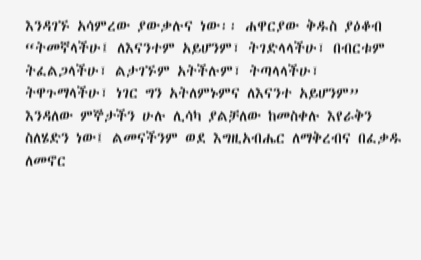እንዳገኙ አሳምረው ያውቃሉና ነው፡፡ ሐዋርያው ቅዱስ ያዕቆብ “ትመኛላችሁ፤ ለእናንተም አይሆንም፣ ትገድላላችሁ፣ በብርቱም ትፈልጋላችሁ፣ ልታገኙም አትችሉም፣ ትጣላላችሁ፣ ትዋጉማላችሁ፣ ነገር ግን አትለምኑምና ለእናንተ አይሆንም” እንዳለው ምኞታችን ሁሉ ሊሳካ ያልቻለው ከመስቀሉ እየራቅን ስለሄድን ነው፤ ልመናችንም ወደ እግዚአብሔር ለማቅረብና በፈቃዱ ለመኖር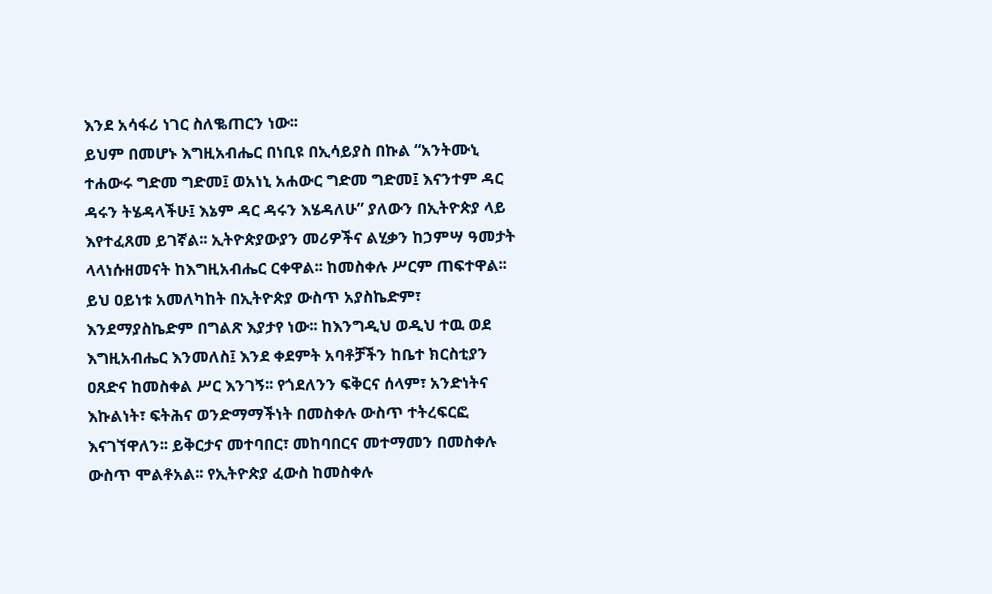እንደ አሳፋሪ ነገር ስለቈጠርን ነው፡፡
ይህም በመሆኑ እግዚአብሔር በነቢዩ በኢሳይያስ በኩል “አንትሙኒ ተሐውሩ ግድመ ግድመ፤ ወአነኒ አሐውር ግድመ ግድመ፤ እናንተም ዳር ዳሩን ትሄዳላችሁ፤ እኔም ዳር ዳሩን እሄዳለሁ” ያለውን በኢትዮጵያ ላይ እየተፈጸመ ይገኛል፡፡ ኢትዮጵያውያን መሪዎችና ልሂቃን ከኃምሣ ዓመታት ላላነሱዘመናት ከእግዚአብሔር ርቀዋል፡፡ ከመስቀሉ ሥርም ጠፍተዋል፡፡ ይህ ዐይነቱ አመለካከት በኢትዮጵያ ውስጥ አያስኬድም፣ እንደማያስኬድም በግልጽ እያታየ ነው፡፡ ከእንግዲህ ወዲህ ተዉ ወደ እግዚአብሔር እንመለስ፤ እንደ ቀደምት አባቶቻችን ከቤተ ክርስቲያን ዐጸድና ከመስቀል ሥር እንገኝ፡፡ የጎደለንን ፍቅርና ሰላም፣ አንድነትና እኩልነት፣ ፍትሕና ወንድማማችነት በመስቀሉ ውስጥ ተትረፍርፎ እናገኘዋለን፡፡ ይቅርታና መተባበር፣ መከባበርና መተማመን በመስቀሉ ውስጥ ሞልቶአል፡፡ የኢትዮጵያ ፈውስ ከመስቀሉ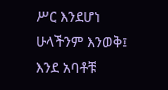ሥር እንደሆነ ሁላችንም እንወቅ፤ እንደ አባቶቹ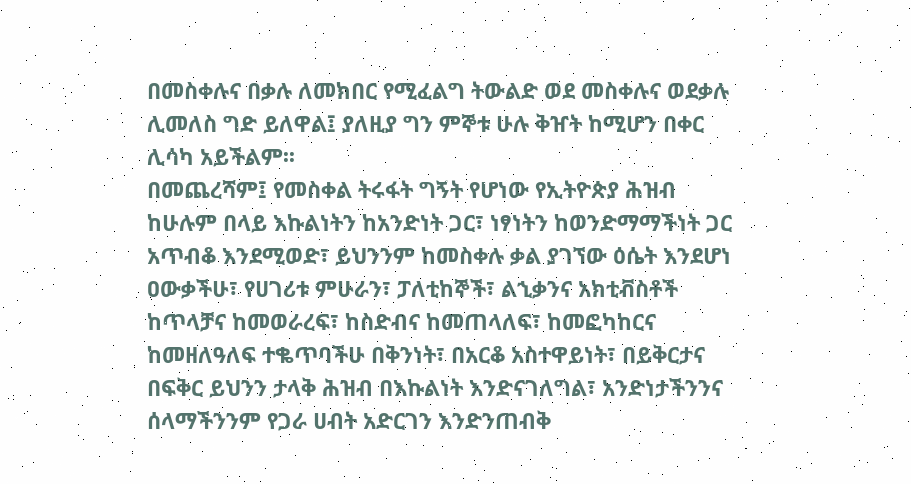በመስቀሉና በቃሉ ለመክበር የሚፈልግ ትውልድ ወደ መስቀሉና ወደቃሉ ሊመለስ ግድ ይለዋል፤ ያለዚያ ግን ምኞቱ ሁሉ ቅዠት ከሚሆን በቀር ሊሳካ አይችልም፡፡
በመጨረሻም፤ የመስቀል ትሩፋት ግኝት የሆነው የኢትዮጵያ ሕዝብ ከሁሉም በላይ እኩልነትን ከአንድነት ጋር፣ ነፃነትን ከወንድማማችነት ጋር አጥብቆ እንደሚወድ፣ ይህንንም ከመስቀሉ ቃል ያገኘው ዕሴት እንደሆነ ዐውቃችሁ፣ የሀገሪቱ ምሁራን፣ ፓለቲከኞች፣ ልኂቃንና አክቲቭስቶች ከጥላቻና ከመወራረፍ፣ ከስድብና ከመጠላለፍ፣ ከመፎካከርና ከመዘለዓለፍ ተቈጥባችሁ በቅንነት፣ በአርቆ አስተዋይነት፣ በይቅርታና በፍቅር ይህንን ታላቅ ሕዝብ በእኩልነት እንድናገለግል፣ አንድነታችንንና ሰላማችንንም የጋራ ሀብት አድርገን እንድንጠብቅ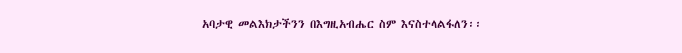አባታዊ መልእክታችንን በእግዚአብሔር ስም እናስተላልፋለን፡፡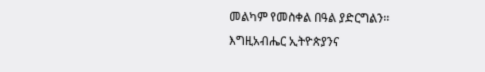መልካም የመስቀል በዓል ያድርግልን፡፡
እግዚአብሔር ኢትዮጵያንና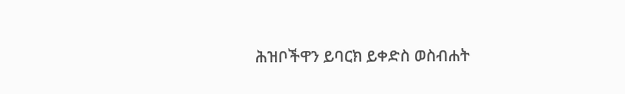ሕዝቦችዋን ይባርክ ይቀድስ ወስብሐት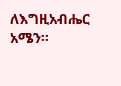ለእግዚአብሔር አሜን፡፡